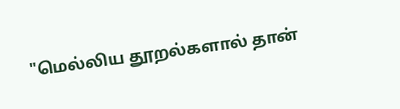"மெல்லிய தூறல்களால் தான்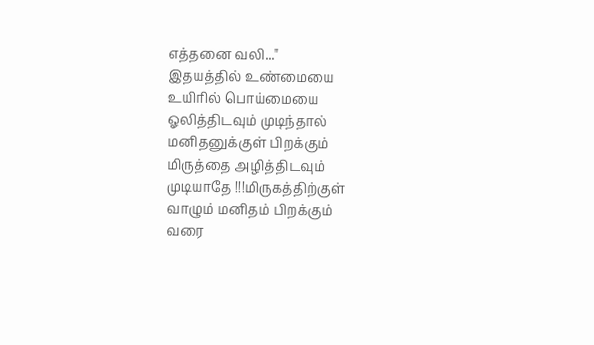எத்தனை வலி..."
இதயத்தில் உண்மையை
உயிரில் பொய்மையை
ஓலித்திடவும் முடிந்தால்
மனிதனுக்குள் பிறக்கும்
மிருத்தை அழித்திடவும்
முடியாதே !!!மிருகத்திற்குள்
வாழும் மனிதம் பிறக்கும்
வரை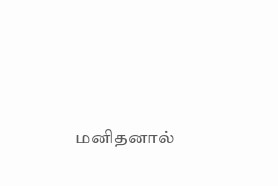மனிதனால்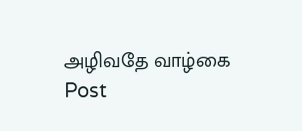அழிவதே வாழ்கை
Post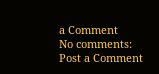a Comment
No comments:
Post a Comment